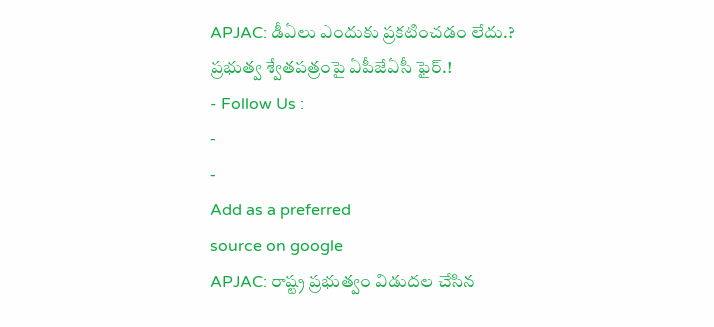APJAC: డీఏలు ఎందుకు ప్రకటించడం లేదు.? ప్రభుత్వ శ్వేతపత్రంపై ఏపీజేఏసీ ఫైర్.!
- Follow Us :
-
-
Add as a preferred
source on google
APJAC: రాష్ట్ర ప్రభుత్వం విడుదల చేసిన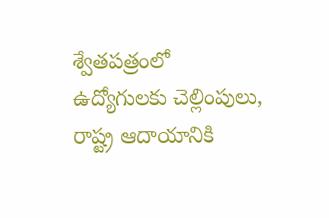శ్వేతపత్రంలో ఉద్యోగులకు చెల్లింపులు, రాష్ట్ర ఆదాయానికి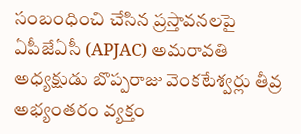సంబంధించి చేసిన ప్రస్తావనలపై ఏపీజేఏసీ (APJAC) అమరావతి అధ్యక్షుడు బొప్పరాజు వెంకటేశ్వర్లు తీవ్ర అభ్యంతరం వ్యక్తం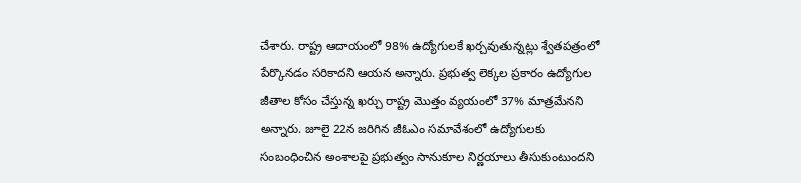చేశారు. రాష్ట్ర ఆదాయంలో 98% ఉద్యోగులకే ఖర్చవుతున్నట్లు శ్వేతపత్రంలో పేర్కొనడం సరికాదని ఆయన అన్నారు. ప్రభుత్వ లెక్కల ప్రకారం ఉద్యోగుల జీతాల కోసం చేస్తున్న ఖర్చు రాష్ట్ర మొత్తం వ్యయంలో 37% మాత్రమేనని అన్నారు. జూలై 22న జరిగిన జీఓఎం సమావేశంలో ఉద్యోగులకు సంబంధించిన అంశాలపై ప్రభుత్వం సానుకూల నిర్ణయాలు తీసుకుంటుందని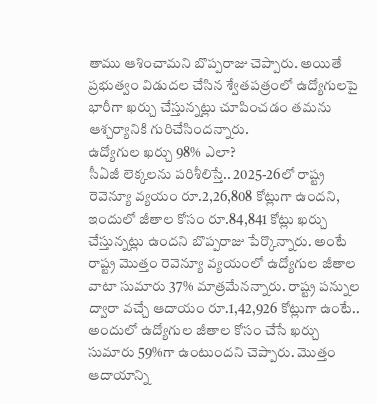తాము ఆశించామని బొప్పరాజు చెప్పారు. అయితే ప్రభుత్వం విడుదల చేసిన శ్వేతపత్రంలో ఉద్యోగులపై భారీగా ఖర్చు చేస్తున్నట్లు చూపించడం తమను ఆశ్చర్యానికి గురిచేసిందన్నారు.
ఉద్యోగుల ఖర్చు 98% ఎలా?
సీఏజీ లెక్కలను పరిశీలిస్తే.. 2025-26లో రాష్ట్ర రెవెన్యూ వ్యయం రూ.2,26,808 కోట్లుగా ఉందని, ఇందులో జీతాల కోసం రూ.84,841 కోట్లు ఖర్చు చేస్తున్నట్లు ఉందని బొప్పరాజు పేర్కొన్నారు. అంటే రాష్ట్ర మొత్తం రెవెన్యూ వ్యయంలో ఉద్యోగుల జీతాల వాటా సుమారు 37% మాత్రమేనన్నారు. రాష్ట్ర పన్నుల ద్వారా వచ్చే ఆదాయం రూ.1,42,926 కోట్లుగా ఉంటే.. అందులో ఉద్యోగుల జీతాల కోసం చేసే ఖర్చు సుమారు 59%గా ఉంటుందని చెప్పారు. మొత్తం ఆదాయాన్ని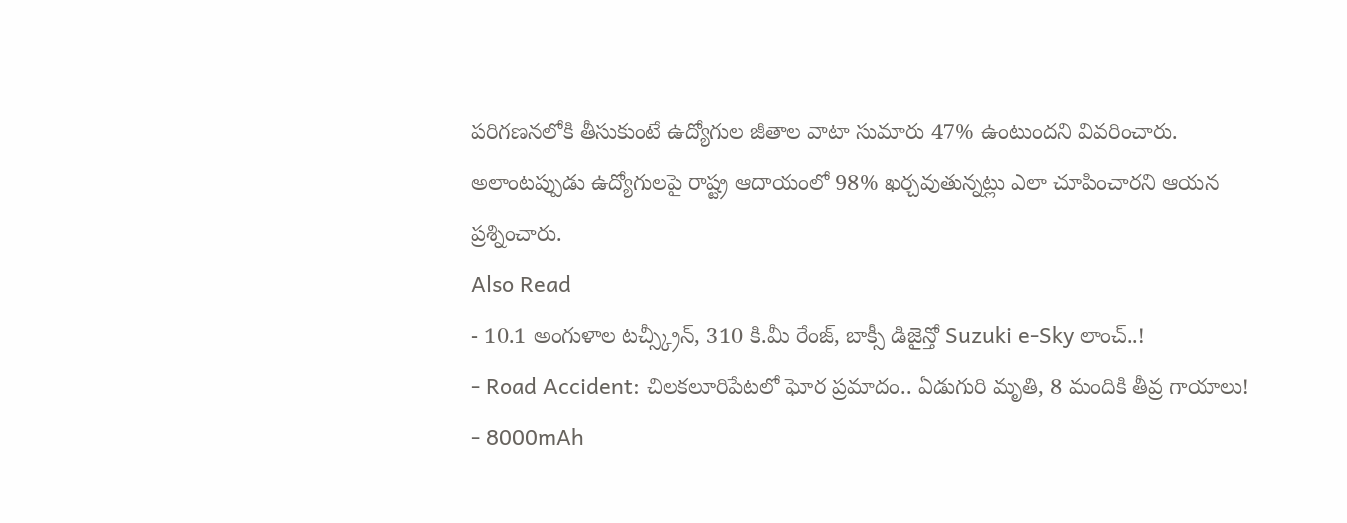పరిగణనలోకి తీసుకుంటే ఉద్యోగుల జీతాల వాటా సుమారు 47% ఉంటుందని వివరించారు. అలాంటప్పుడు ఉద్యోగులపై రాష్ట్ర ఆదాయంలో 98% ఖర్చవుతున్నట్లు ఎలా చూపించారని ఆయన ప్రశ్నించారు.
Also Read
- 10.1 అంగుళాల టచ్స్క్రీన్, 310 కి.మీ రేంజ్, బాక్సీ డిజైన్తో Suzuki e-Sky లాంచ్..!
- Road Accident: చిలకలూరిపేటలో ఘోర ప్రమాదం.. ఏడుగురి మృతి, 8 మందికి తీవ్ర గాయాలు!
- 8000mAh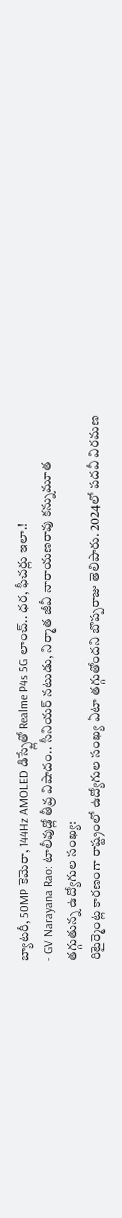బ్యాటరీ, 50MP కెమెరా, 144Hz AMOLED డిస్ప్లేతో Realme P4s 5G లాంచ్.. ధర, ఫీచర్లు ఇలా.!
- GV Narayana Rao: టాలీవుడ్లో తీవ్ర విషాదం.. సీనియర్ నటుడు, నిర్మాత జీవీ నారాయణరావు కన్నుమూత
తగ్గుతున్న ఉద్యోగుల సంఖ్య:
రిటైర్మెంట్ల కారణంగా రాష్ట్రంలో ఉద్యోగుల సంఖ్య ఏటా తగ్గుతోందని బొప్పరాజు తెలిపారు. 2024లో పదవీ విరమణ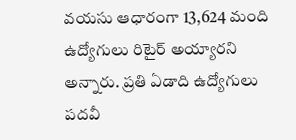వయసు ఆధారంగా 13,624 మంది ఉద్యోగులు రిటైర్ అయ్యారని అన్నారు. ప్రతి ఏడాది ఉద్యోగులు పదవీ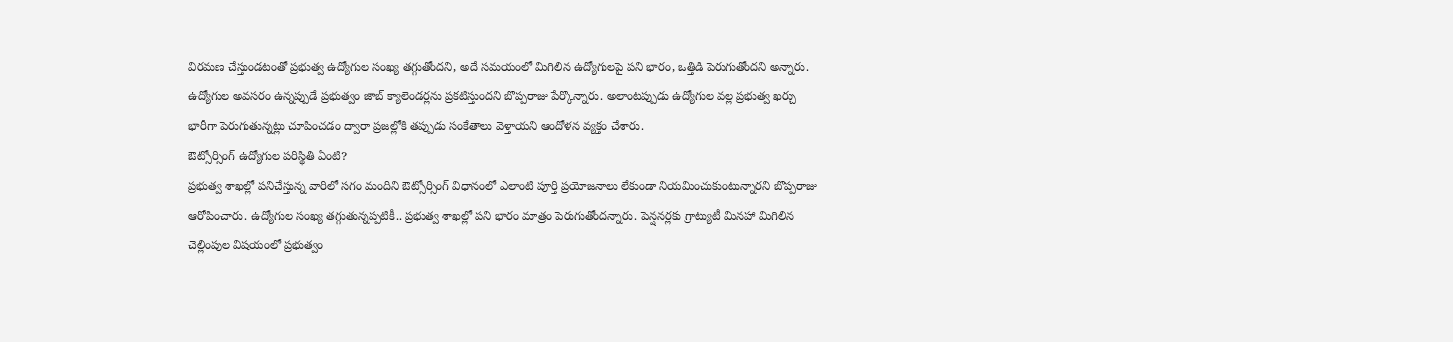విరమణ చేస్తుండటంతో ప్రభుత్వ ఉద్యోగుల సంఖ్య తగ్గుతోందని, అదే సమయంలో మిగిలిన ఉద్యోగులపై పని భారం, ఒత్తిడి పెరుగుతోందని అన్నారు. ఉద్యోగుల అవసరం ఉన్నప్పుడే ప్రభుత్వం జాబ్ క్యాలెండర్లను ప్రకటిస్తుందని బొప్పరాజు పేర్కొన్నారు. అలాంటప్పుడు ఉద్యోగుల వల్ల ప్రభుత్వ ఖర్చు భారీగా పెరుగుతున్నట్లు చూపించడం ద్వారా ప్రజల్లోకి తప్పుడు సంకేతాలు వెళ్తాయని ఆందోళన వ్యక్తం చేశారు.
ఔట్సోర్సింగ్ ఉద్యోగుల పరిస్థితి ఏంటి?
ప్రభుత్వ శాఖల్లో పనిచేస్తున్న వారిలో సగం మందిని ఔట్సోర్సింగ్ విధానంలో ఎలాంటి పూర్తి ప్రయోజనాలు లేకుండా నియమించుకుంటున్నారని బొప్పరాజు ఆరోపించారు. ఉద్యోగుల సంఖ్య తగ్గుతున్నప్పటికీ.. ప్రభుత్వ శాఖల్లో పని భారం మాత్రం పెరుగుతోందన్నారు. పెన్షనర్లకు గ్రాట్యుటీ మినహా మిగిలిన చెల్లింపుల విషయంలో ప్రభుత్వం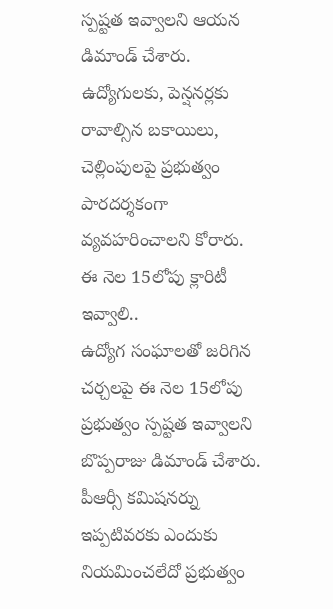స్పష్టత ఇవ్వాలని ఆయన డిమాండ్ చేశారు. ఉద్యోగులకు, పెన్షనర్లకు రావాల్సిన బకాయిలు, చెల్లింపులపై ప్రభుత్వం పారదర్శకంగా వ్యవహరించాలని కోరారు.
ఈ నెల 15లోపు క్లారిటీ ఇవ్వాలి..
ఉద్యోగ సంఘాలతో జరిగిన చర్చలపై ఈ నెల 15లోపు ప్రభుత్వం స్పష్టత ఇవ్వాలని బొప్పరాజు డిమాండ్ చేశారు. పీఆర్సీ కమిషనర్ను ఇప్పటివరకు ఎందుకు నియమించలేదో ప్రభుత్వం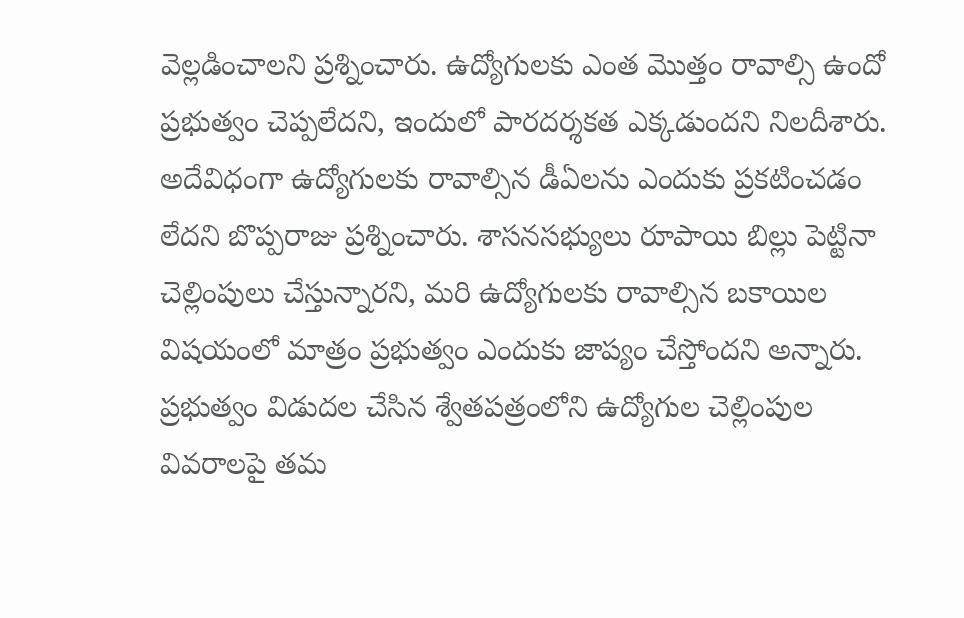వెల్లడించాలని ప్రశ్నించారు. ఉద్యోగులకు ఎంత మొత్తం రావాల్సి ఉందో ప్రభుత్వం చెప్పలేదని, ఇందులో పారదర్శకత ఎక్కడుందని నిలదీశారు. అదేవిధంగా ఉద్యోగులకు రావాల్సిన డీఏలను ఎందుకు ప్రకటించడం లేదని బొప్పరాజు ప్రశ్నించారు. శాసనసభ్యులు రూపాయి బిల్లు పెట్టినా చెల్లింపులు చేస్తున్నారని, మరి ఉద్యోగులకు రావాల్సిన బకాయిల విషయంలో మాత్రం ప్రభుత్వం ఎందుకు జాప్యం చేస్తోందని అన్నారు. ప్రభుత్వం విడుదల చేసిన శ్వేతపత్రంలోని ఉద్యోగుల చెల్లింపుల వివరాలపై తమ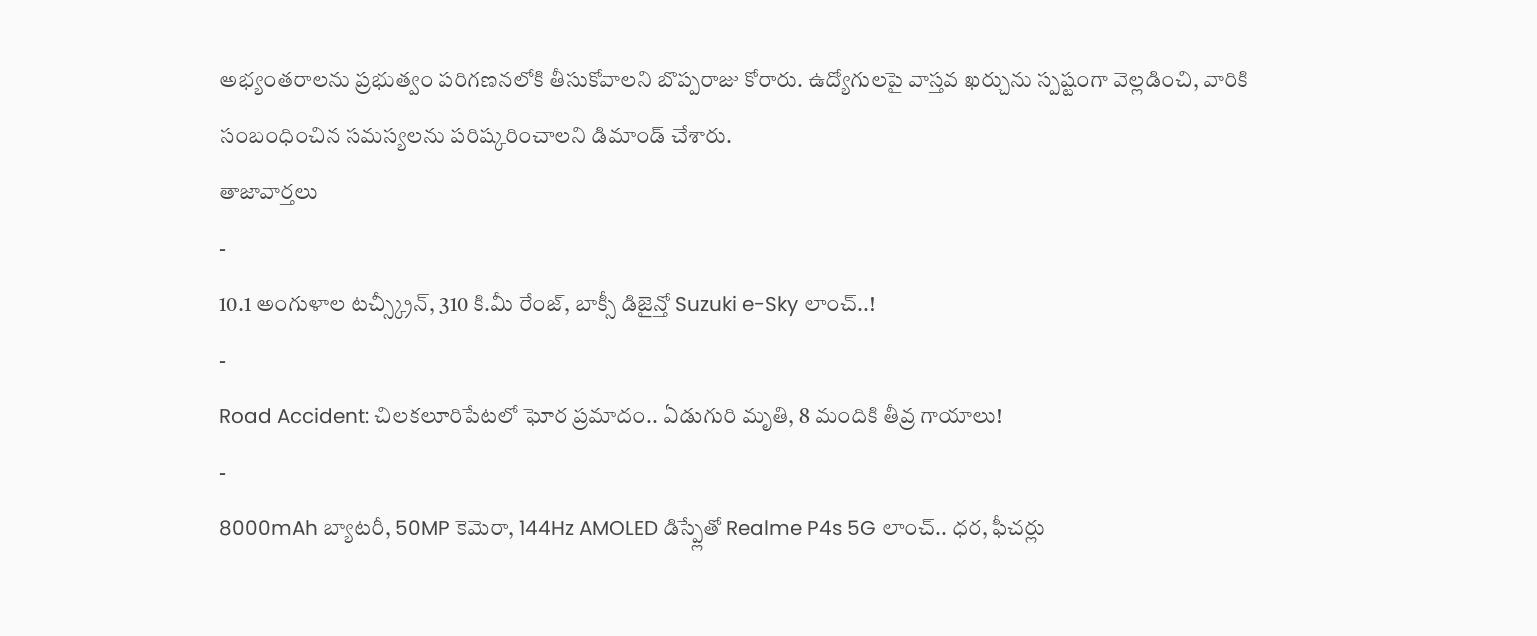అభ్యంతరాలను ప్రభుత్వం పరిగణనలోకి తీసుకోవాలని బొప్పరాజు కోరారు. ఉద్యోగులపై వాస్తవ ఖర్చును స్పష్టంగా వెల్లడించి, వారికి సంబంధించిన సమస్యలను పరిష్కరించాలని డిమాండ్ చేశారు.
తాజావార్తలు
-
10.1 అంగుళాల టచ్స్క్రీన్, 310 కి.మీ రేంజ్, బాక్సీ డిజైన్తో Suzuki e-Sky లాంచ్..!
-
Road Accident: చిలకలూరిపేటలో ఘోర ప్రమాదం.. ఏడుగురి మృతి, 8 మందికి తీవ్ర గాయాలు!
-
8000mAh బ్యాటరీ, 50MP కెమెరా, 144Hz AMOLED డిస్ప్లేతో Realme P4s 5G లాంచ్.. ధర, ఫీచర్లు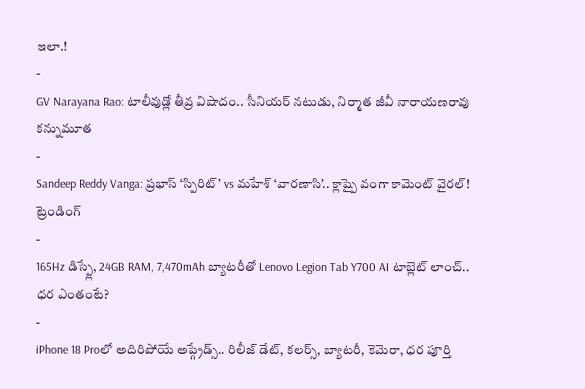ఇలా.!
-
GV Narayana Rao: టాలీవుడ్లో తీవ్ర విషాదం.. సీనియర్ నటుడు, నిర్మాత జీవీ నారాయణరావు కన్నుమూత
-
Sandeep Reddy Vanga: ప్రభాస్ ‘స్పిరిట్’ vs మహేశ్ ‘వారణాసి’.. క్లాష్పై వంగా కామెంట్ వైరల్!
ట్రెండింగ్
-
165Hz డిస్ప్లే, 24GB RAM, 7,470mAh బ్యాటరీతో Lenovo Legion Tab Y700 AI టాబ్లెట్ లాంచ్.. ధర ఎంతంటే?
-
iPhone 18 Proలో అదిరిపోయే అప్గ్రేడ్స్.. రిలీజ్ డేట్, కలర్స్, బ్యాటరీ, కెమెరా, ధర పూర్తి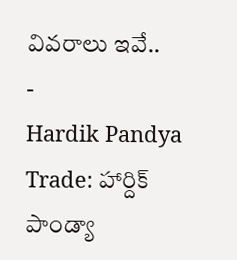వివరాలు ఇవే..
-
Hardik Pandya Trade: హార్దిక్ పాండ్యా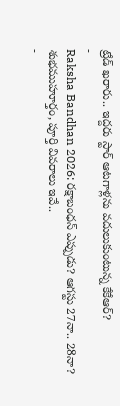ట్రేడ్ ఖరారు.. ఇద్దరు స్టార్ ఆటగాళ్లను వదులుకుంటున్న కేకేఆర్?
-
Raksha Bandhan 2026: రక్షాబంధన్ ఎప్పుడు? ఆగస్టు 27నా.. 28నా? శుభముహూర్తం, పూర్తి వివరాలు ఇవే..
-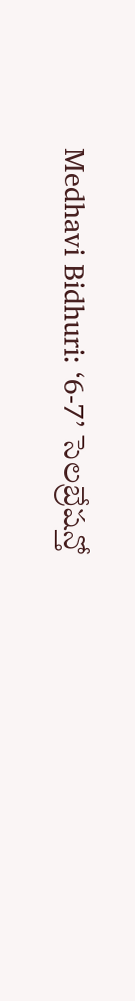Medhavi Bidhuri: ‘6-7’ సెలబ్రేషన్తో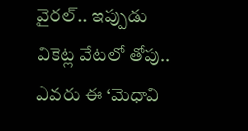వైరల్.. ఇప్పుడు వికెట్ల వేటలో తోపు.. ఎవరు ఈ ‘మెధావి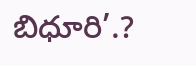బిధూరి’.?